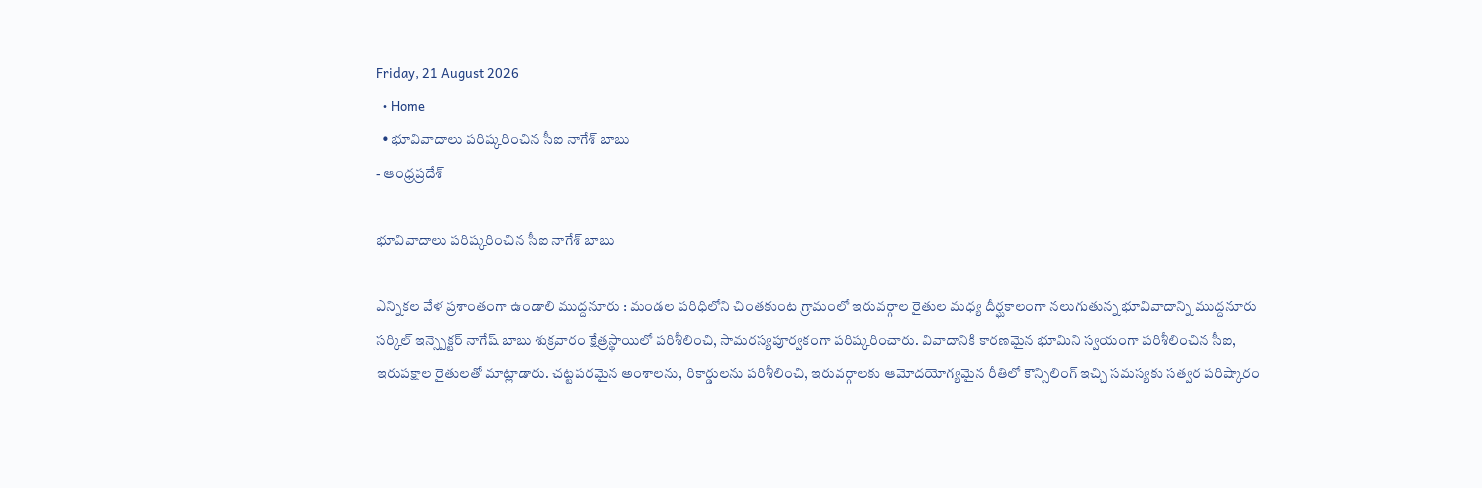Friday, 21 August 2026
  • Home
  • భూవివాదాలు పరిష్కరించిన సీఐ నాగేశ్‌ బాబు
- ఆంధ్రప్రదేశ్

భూవివాదాలు పరిష్కరించిన సీఐ నాగేశ్‌ బాబు

ఎన్నికల వేళ ప్రశాంతంగా ఉండాలి ముద్దనూరు : మండల పరిధిలోని చింతకుంట గ్రామంలో ఇరువర్గాల రైతుల మధ్య దీర్ఘకాలంగా నలుగుతున్న భూవివాదాన్ని ముద్దనూరు సర్కిల్ ఇన్స్పెక్టర్ నాగేష్ బాబు శుక్రవారం క్షేత్రస్థాయిలో పరిశీలించి, సామరస్యపూర్వకంగా పరిష్కరించారు. వివాదానికి కారణమైన భూమిని స్వయంగా పరిశీలించిన సీఐ, ఇరుపక్షాల రైతులతో మాట్లాడారు. చట్టపరమైన అంశాలను, రికార్డులను పరిశీలించి, ఇరువర్గాలకు ఆమోదయోగ్యమైన రీతిలో కౌన్సిలింగ్ ఇచ్చి సమస్యకు సత్వర పరిష్కారం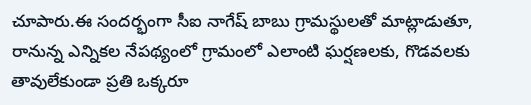చూపారు.ఈ సందర్భంగా సీఐ నాగేష్ బాబు గ్రామస్థులతో మాట్లాడుతూ, రానున్న ఎన్నికల నేపథ్యంలో గ్రామంలో ఎలాంటి ఘర్షణలకు, గొడవలకు తావులేకుండా ప్రతి ఒక్కరూ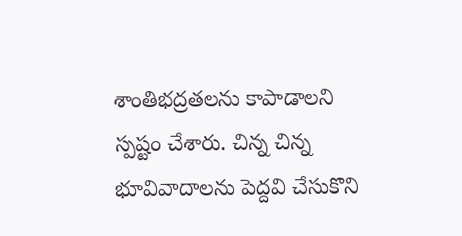శాంతిభద్రతలను కాపాడాలని స్పష్టం చేశారు. చిన్న చిన్న భూవివాదాలను పెద్దవి చేసుకొని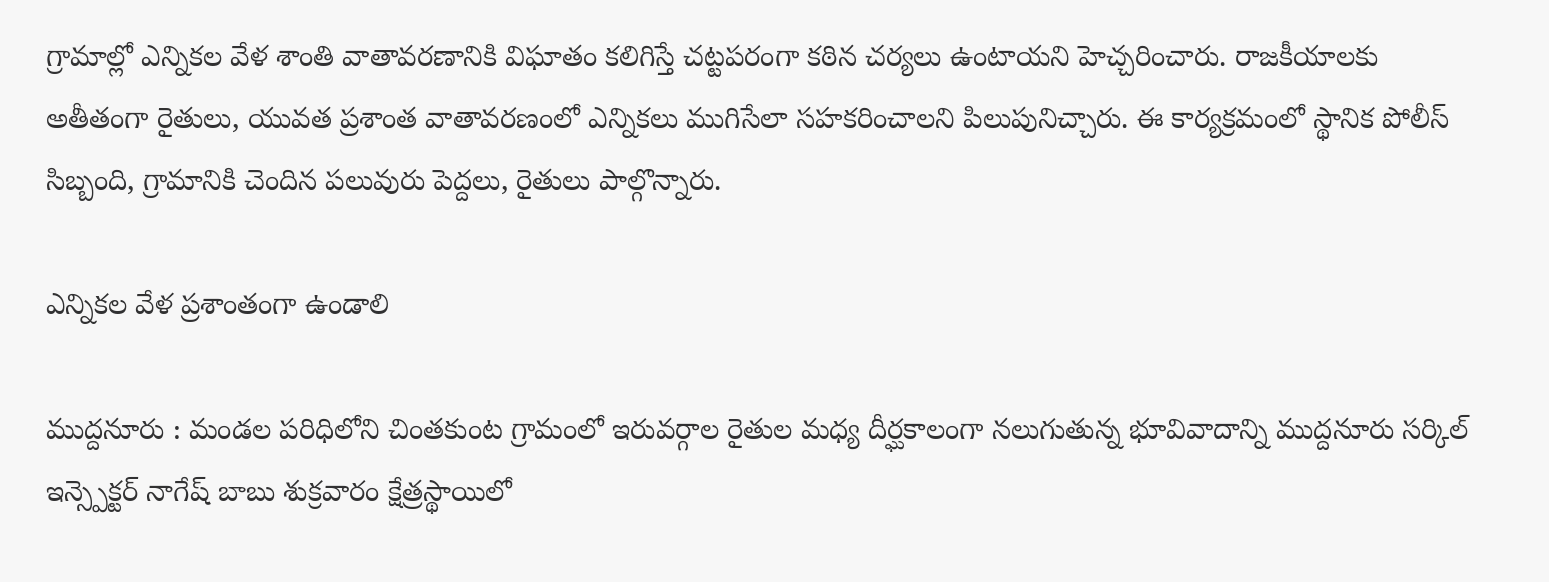గ్రామాల్లో ఎన్నికల వేళ శాంతి వాతావరణానికి విఘాతం కలిగిస్తే చట్టపరంగా కఠిన చర్యలు ఉంటాయని హెచ్చరించారు. రాజకీయాలకు అతీతంగా రైతులు, యువత ప్రశాంత వాతావరణంలో ఎన్నికలు ముగిసేలా సహకరించాలని పిలుపునిచ్చారు. ఈ కార్యక్రమంలో స్థానిక పోలీస్ సిబ్బంది, గ్రామానికి చెందిన పలువురు పెద్దలు, రైతులు పాల్గొన్నారు.

ఎన్నికల వేళ ప్రశాంతంగా ఉండాలి

ముద్దనూరు : మండల పరిధిలోని చింతకుంట గ్రామంలో ఇరువర్గాల రైతుల మధ్య దీర్ఘకాలంగా నలుగుతున్న భూవివాదాన్ని ముద్దనూరు సర్కిల్ ఇన్స్పెక్టర్ నాగేష్ బాబు శుక్రవారం క్షేత్రస్థాయిలో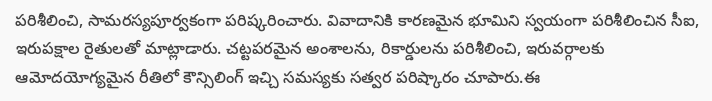పరిశీలించి, సామరస్యపూర్వకంగా పరిష్కరించారు. వివాదానికి కారణమైన భూమిని స్వయంగా పరిశీలించిన సీఐ, ఇరుపక్షాల రైతులతో మాట్లాడారు. చట్టపరమైన అంశాలను, రికార్డులను పరిశీలించి, ఇరువర్గాలకు ఆమోదయోగ్యమైన రీతిలో కౌన్సిలింగ్ ఇచ్చి సమస్యకు సత్వర పరిష్కారం చూపారు.ఈ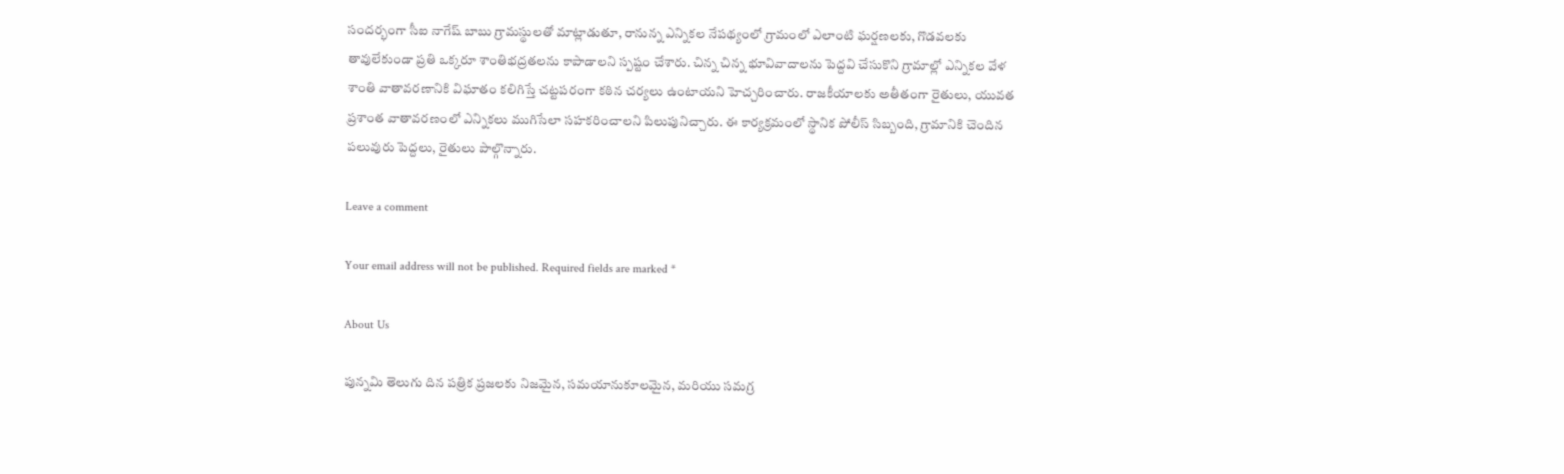సందర్భంగా సీఐ నాగేష్ బాబు గ్రామస్థులతో మాట్లాడుతూ, రానున్న ఎన్నికల నేపథ్యంలో గ్రామంలో ఎలాంటి ఘర్షణలకు, గొడవలకు తావులేకుండా ప్రతి ఒక్కరూ శాంతిభద్రతలను కాపాడాలని స్పష్టం చేశారు. చిన్న చిన్న భూవివాదాలను పెద్దవి చేసుకొని గ్రామాల్లో ఎన్నికల వేళ శాంతి వాతావరణానికి విఘాతం కలిగిస్తే చట్టపరంగా కఠిన చర్యలు ఉంటాయని హెచ్చరించారు. రాజకీయాలకు అతీతంగా రైతులు, యువత ప్రశాంత వాతావరణంలో ఎన్నికలు ముగిసేలా సహకరించాలని పిలుపునిచ్చారు. ఈ కార్యక్రమంలో స్థానిక పోలీస్ సిబ్బంది, గ్రామానికి చెందిన పలువురు పెద్దలు, రైతులు పాల్గొన్నారు.

Leave a comment

Your email address will not be published. Required fields are marked *

About Us

పున్నమి తెలుగు దిన పత్రిక ప్రజలకు నిజమైన, సమయానుకూలమైన, మరియు సమగ్ర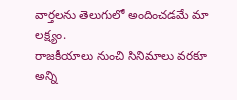వార్తలను తెలుగులో అందించడమే మా లక్ష్యం.
రాజకీయాలు నుంచి సినిమాలు వరకూ అన్ని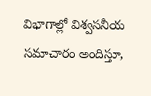విభాగాల్లో విశ్వసనీయ సమాచారం అందిస్తూ,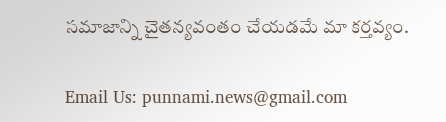సమాజాన్ని చైతన్యవంతం చేయడమే మా కర్తవ్యం.

Email Us: punnami.news@gmail.com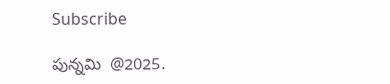Subscribe

పున్నమి  @2025.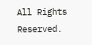All Rights Reserved.